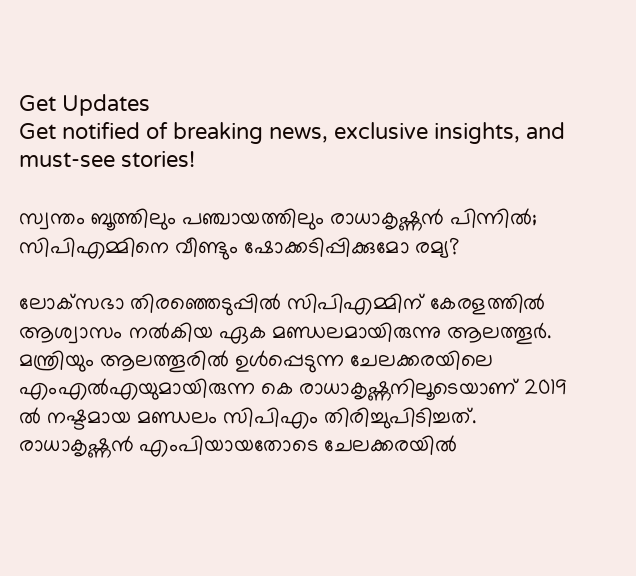Get Updates
Get notified of breaking news, exclusive insights, and must-see stories!

സ്വന്തം ബൂത്തിലും പഞ്ചായത്തിലും രാധാകൃഷ്ണന്‍ പിന്നില്‍; സിപിഎമ്മിനെ വീണ്ടും ഷോക്കടിപ്പിക്കുമോ രമ്യ?

ലോക്‌സഭാ തിരഞ്ഞെടുപ്പില്‍ സിപിഎമ്മിന് കേരളത്തില്‍ ആശ്വാസം നല്‍കിയ ഏക മണ്ഡലമായിരുന്നു ആലത്തൂര്‍. മന്ത്രിയും ആലത്തൂരില്‍ ഉള്‍പ്പെടുന്ന ചേലക്കരയിലെ എംഎല്‍എയുമായിരുന്ന കെ രാധാകൃഷ്ണനിലൂടെയാണ് 2019 ല്‍ നഷ്ടമായ മണ്ഡലം സിപിഎം തിരിച്ചുപിടിച്ചത്. രാധാകൃഷ്ണന്‍ എംപിയായതോടെ ചേലക്കരയില്‍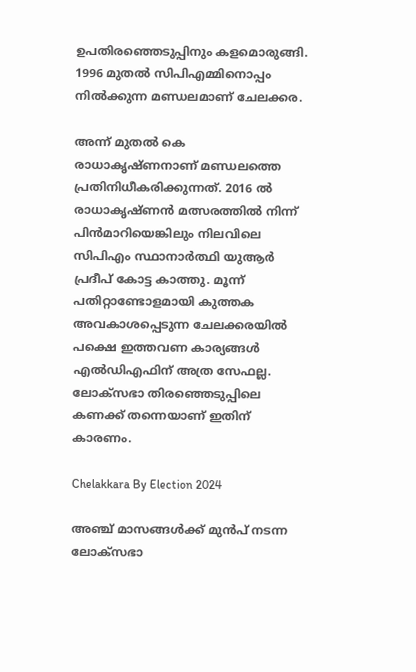ഉപതിരഞ്ഞെടുപ്പിനും കളമൊരുങ്ങി. 1996 മുതല്‍ സിപിഎമ്മിനൊപ്പം നില്‍ക്കുന്ന മണ്ഡലമാണ് ചേലക്കര.

അന്ന് മുതല്‍ കെ രാധാകൃഷ്ണനാണ് മണ്ഡലത്തെ പ്രതിനിധീകരിക്കുന്നത്. 2016 ല്‍ രാധാകൃഷ്ണന്‍ മത്സരത്തില്‍ നിന്ന് പിന്‍മാറിയെങ്കിലും നിലവിലെ സിപിഎം സ്ഥാനാര്‍ത്ഥി യുആര്‍ പ്രദീപ് കോട്ട കാത്തു. മൂന്ന് പതിറ്റാണ്ടോളമായി കുത്തക അവകാശപ്പെടുന്ന ചേലക്കരയില്‍ പക്ഷെ ഇത്തവണ കാര്യങ്ങള്‍ എല്‍ഡിഎഫിന് അത്ര സേഫല്ല. ലോക്‌സഭാ തിരഞ്ഞെടുപ്പിലെ കണക്ക് തന്നെയാണ് ഇതിന് കാരണം.

Chelakkara By Election 2024

അഞ്ച് മാസങ്ങള്‍ക്ക് മുന്‍പ് നടന്ന ലോക്‌സഭാ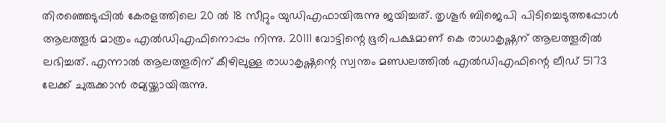തിരഞ്ഞെടുപ്പില്‍ കേരളത്തിലെ 20 ല്‍ 18 സീറ്റും യുഡിഎഫായിരുന്നു ജയിച്ചത്. തൃശൂര്‍ ബിജെപി പിടിച്ചെടുത്തപ്പോള്‍ ആലത്തൂര്‍ മാത്രം എല്‍ഡിഎഫിനൊപ്പം നിന്നു. 20111 വോട്ടിന്റെ ഭൂരിപക്ഷമാണ് കെ രാധാകൃഷ്ണന് ആലത്തൂരില്‍ ലഭിച്ചത്. എന്നാല്‍ ആലത്തൂരിന് കീഴിലുള്ള രാധാകൃഷ്ണന്റെ സ്വന്തം മണ്ഡലത്തില്‍ എല്‍ഡിഎഫിന്റെ ലീഡ് 5173 ലേക്ക് ചുരുക്കാന്‍ രമ്യയ്ക്കായിരുന്നു.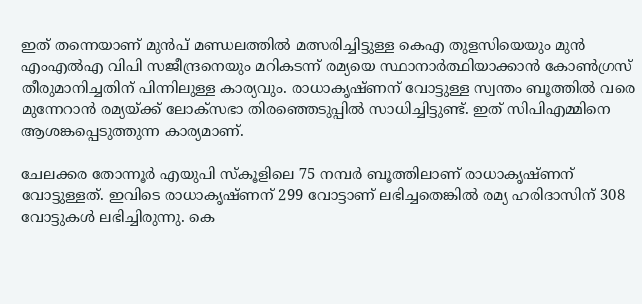ഇത് തന്നെയാണ് മുന്‍പ് മണ്ഡലത്തില്‍ മത്സരിച്ചിട്ടുള്ള കെഎ തുളസിയെയും മുന്‍ എംഎല്‍എ വിപി സജീന്ദ്രനെയും മറികടന്ന് രമ്യയെ സ്ഥാനാര്‍ത്ഥിയാക്കാന്‍ കോണ്‍ഗ്രസ് തീരുമാനിച്ചതിന് പിന്നിലുള്ള കാര്യവും. രാധാകൃഷ്ണന് വോട്ടുള്ള സ്വന്തം ബൂത്തില്‍ വരെ മുന്നേറാന്‍ രമ്യയ്ക്ക് ലോക്‌സഭാ തിരഞ്ഞെടുപ്പില്‍ സാധിച്ചിട്ടുണ്ട്. ഇത് സിപിഎമ്മിനെ ആശങ്കപ്പെടുത്തുന്ന കാര്യമാണ്.

ചേലക്കര തോന്നൂര്‍ എയുപി സ്‌കൂളിലെ 75 നമ്പര്‍ ബൂത്തിലാണ് രാധാകൃഷ്ണന് വോട്ടുള്ളത്. ഇവിടെ രാധാകൃഷ്ണന് 299 വോട്ടാണ് ലഭിച്ചതെങ്കില്‍ രമ്യ ഹരിദാസിന് 308 വോട്ടുകള്‍ ലഭിച്ചിരുന്നു. കെ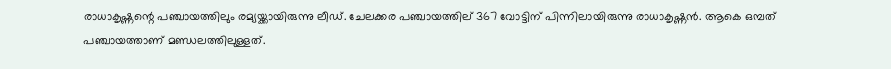രാധാകൃഷ്ണന്റെ പഞ്ചായത്തിലും രമ്യയ്ക്കായിരുന്നു ലീഡ്. ചേലക്കര പഞ്ചായത്തില് 367 വോട്ടിന് പിന്നിലായിരുന്നു രാധാകൃഷ്ണന്‍. ആകെ ഒമ്പത് പഞ്ചായത്താണ് മണ്ഡലത്തിലുള്ളത്.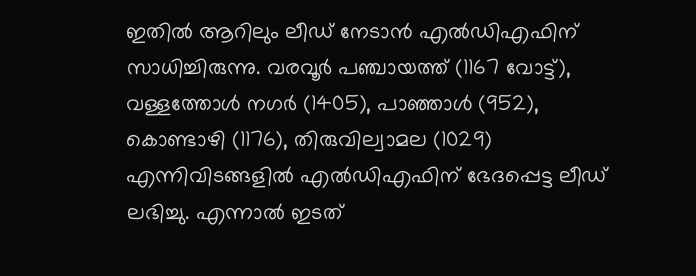ഇതില്‍ ആറിലും ലീഡ് നേടാന്‍ എല്‍ഡിഎഫിന് സാധിച്ചിരുന്നു. വരവൂര്‍ പഞ്ചായത്ത് (1167 വോട്ട്), വള്ളത്തോള്‍ നഗര്‍ (1405), പാഞ്ഞാള്‍ (952), കൊണ്ടാഴി (1176), തിരുവില്വാമല (1029) എന്നിവിടങ്ങളില്‍ എല്‍ഡിഎഫിന് ഭേദപ്പെട്ട ലീഡ് ലഭിച്ചു. എന്നാല്‍ ഇടത്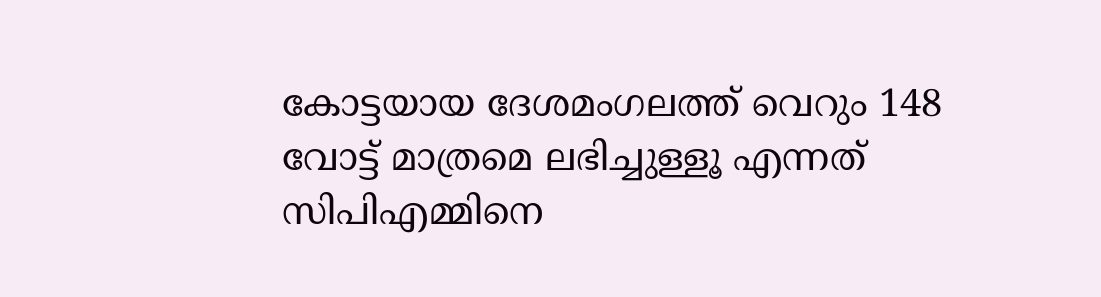കോട്ടയായ ദേശമംഗലത്ത് വെറും 148 വോട്ട് മാത്രമെ ലഭിച്ചുള്ളൂ എന്നത് സിപിഎമ്മിനെ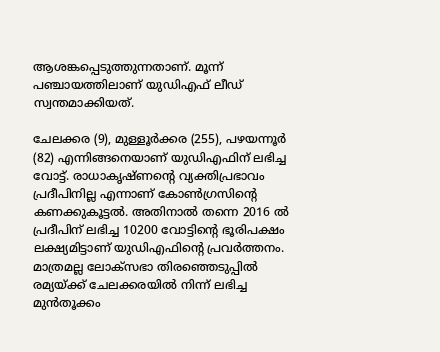ആശങ്കപ്പെടുത്തുന്നതാണ്. മൂന്ന് പഞ്ചായത്തിലാണ് യുഡിഎഫ് ലീഡ് സ്വന്തമാക്കിയത്.

ചേലക്കര (9), മുള്ളൂര്‍ക്കര (255), പഴയന്നൂര്‍ (82) എന്നിങ്ങനെയാണ് യുഡിഎഫിന് ലഭിച്ച വോട്ട്. രാധാകൃഷ്ണന്റെ വ്യക്തിപ്രഭാവം പ്രദീപിനില്ല എന്നാണ് കോണ്‍ഗ്രസിന്റെ കണക്കുകൂട്ടല്‍. അതിനാല്‍ തന്നെ 2016 ല്‍ പ്രദീപിന് ലഭിച്ച 10200 വോട്ടിന്റെ ഭൂരിപക്ഷം ലക്ഷ്യമിട്ടാണ് യുഡിഎഫിന്റെ പ്രവര്‍ത്തനം. മാത്രമല്ല ലോക്‌സഭാ തിരഞ്ഞെടുപ്പില്‍ രമ്യയ്ക്ക് ചേലക്കരയില്‍ നിന്ന് ലഭിച്ച മുന്‍തൂക്കം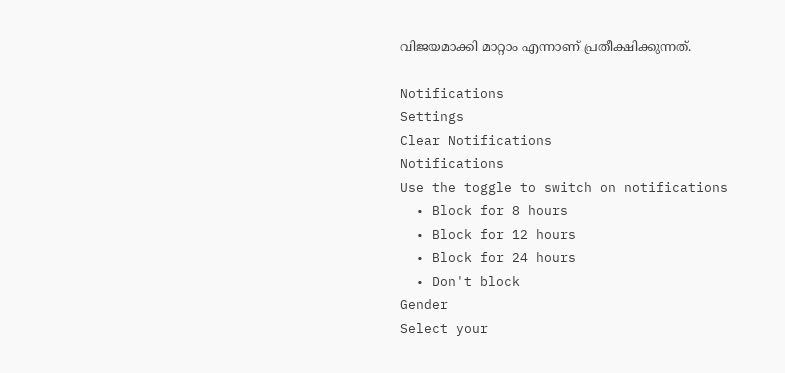വിജയമാക്കി മാറ്റാം എന്നാണ് പ്രതീക്ഷിക്കുന്നത്.

Notifications
Settings
Clear Notifications
Notifications
Use the toggle to switch on notifications
  • Block for 8 hours
  • Block for 12 hours
  • Block for 24 hours
  • Don't block
Gender
Select your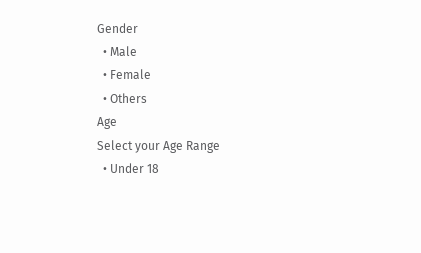Gender
  • Male
  • Female
  • Others
Age
Select your Age Range
  • Under 18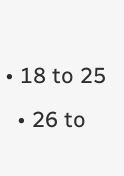• 18 to 25
  • 26 to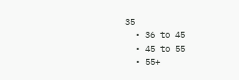35
  • 36 to 45
  • 45 to 55
  • 55+